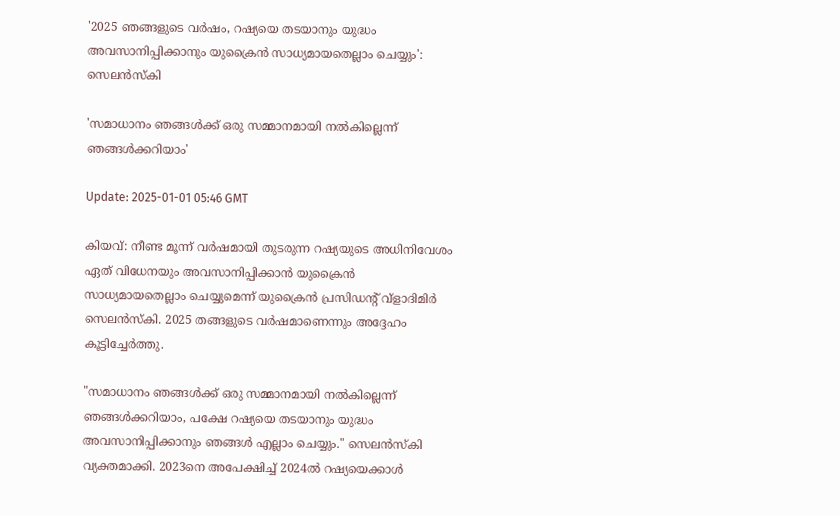'2025 ഞങ്ങളുടെ വര്‍ഷം, റഷ്യയെ തടയാനും യുദ്ധം അവസാനിപ്പിക്കാനും യുക്രൈന്‍ സാധ്യമായതെല്ലാം ചെയ്യും': സെലന്‍സ്കി

'സമാധാനം ഞങ്ങൾക്ക് ഒരു സമ്മാനമായി നൽകില്ലെന്ന് ഞങ്ങൾക്കറിയാം'

Update: 2025-01-01 05:46 GMT

കിയവ്: നീണ്ട മൂന്ന് വർഷമായി തുടരുന്ന റഷ്യയുടെ അധിനിവേശം ഏത് വിധേനയും അവസാനിപ്പിക്കാൻ യുക്രൈന്‍ സാധ്യമായതെല്ലാം ചെയ്യുമെന്ന് യുക്രൈന്‍ പ്രസിഡന്‍റ് വ്ളാദിമിര്‍ സെലന്‍സ്കി. 2025 തങ്ങളുടെ വര്‍ഷമാണെന്നും അദ്ദേഹം കൂട്ടിച്ചേര്‍ത്തു.

"സമാധാനം ഞങ്ങൾക്ക് ഒരു സമ്മാനമായി നൽകില്ലെന്ന് ഞങ്ങൾക്കറിയാം, പക്ഷേ റഷ്യയെ തടയാനും യുദ്ധം അവസാനിപ്പിക്കാനും ഞങ്ങൾ എല്ലാം ചെയ്യും." സെലന്‍സ്കി വ്യക്തമാക്കി. 2023നെ അപേക്ഷിച്ച് 2024ല്‍ റഷ്യയെക്കാള്‍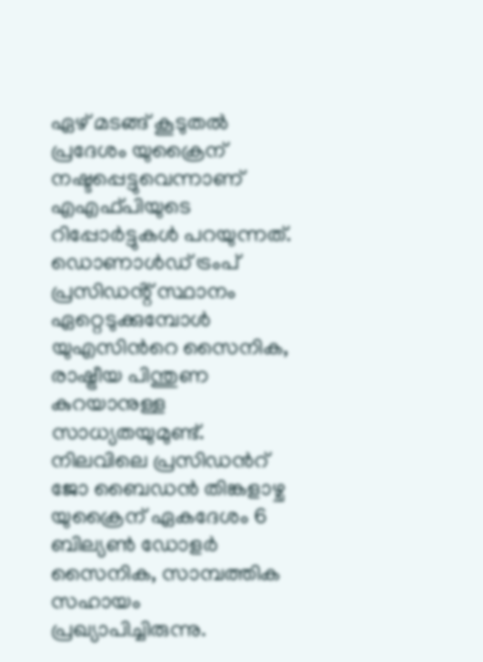ഏഴ് മടങ്ങ് കൂടുതല്‍ പ്രദേശം യുക്രൈന് നഷ്ടപ്പെട്ടുവെന്നാണ് എഎഫ്‍പിയുടെ റിപ്പോര്‍ട്ടുകള്‍ പറയുന്നത്. ഡൊണാള്‍ഡ് ട്രംപ് പ്രസിഡൻ്റ് സ്ഥാനം ഏറ്റെടുക്കുമ്പോള്‍ യുഎസിന്‍റെ സൈനിക, രാഷ്ട്രീയ പിന്തുണ കുറയാനുള്ള സാധ്യതയുമുണ്ട്. നിലവിലെ പ്രസിഡന്‍റ് ജോ ബൈഡന്‍ തിങ്കളാഴ്ച യുക്രൈന് ഏകദേശം 6 ബില്യൺ ഡോളർ സൈനിക, സാമ്പത്തിക സഹായം പ്രഖ്യാപിച്ചിരുന്നു.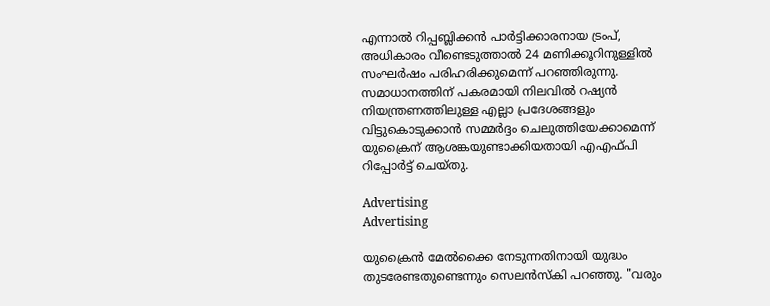എന്നാല്‍ റിപ്പബ്ലിക്കൻ പാർട്ടിക്കാരനായ ട്രംപ്, അധികാരം വീണ്ടെടുത്താൽ 24 മണിക്കൂറിനുള്ളിൽ സംഘർഷം പരിഹരിക്കുമെന്ന് പറഞ്ഞിരുന്നു. സമാധാനത്തിന് പകരമായി നിലവിൽ റഷ്യൻ നിയന്ത്രണത്തിലുള്ള എല്ലാ പ്രദേശങ്ങളും വിട്ടുകൊടുക്കാൻ സമ്മർദ്ദം ചെലുത്തിയേക്കാമെന്ന് യുക്രൈന് ആശങ്കയുണ്ടാക്കിയതായി എഎഫ്‌പി റിപ്പോർട്ട് ചെയ്തു.

Advertising
Advertising

യുക്രൈന്‍ മേല്‍ക്കൈ നേടുന്നതിനായി യുദ്ധം തുടരേണ്ടതുണ്ടെന്നും സെലന്‍സ്കി പറഞ്ഞു. "വരും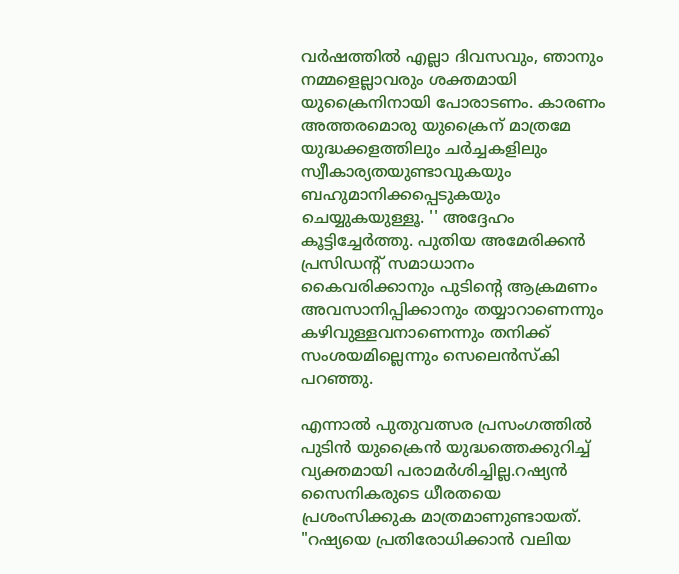വർഷത്തിൽ എല്ലാ ദിവസവും, ഞാനും നമ്മളെല്ലാവരും ശക്തമായി യുക്രൈനിനായി പോരാടണം. കാരണം അത്തരമൊരു യുക്രൈന് മാത്രമേ യുദ്ധക്കളത്തിലും ചര്‍ച്ചകളിലും സ്വീകാര്യതയുണ്ടാവുകയും ബഹുമാനിക്കപ്പെടുകയും ചെയ്യുകയുള്ളൂ. '' അദ്ദേഹം കൂട്ടിച്ചേര്‍ത്തു. പുതിയ അമേരിക്കൻ പ്രസിഡൻ്റ് സമാധാനം കൈവരിക്കാനും പുടിൻ്റെ ആക്രമണം അവസാനിപ്പിക്കാനും തയ്യാറാണെന്നും കഴിവുള്ളവനാണെന്നും തനിക്ക് സംശയമില്ലെന്നും സെലെൻസ്‌കി പറഞ്ഞു.

എന്നാല്‍ പുതുവത്സര പ്രസംഗത്തില്‍ പുടിന്‍ യുക്രൈന്‍ യുദ്ധത്തെക്കുറിച്ച് വ്യക്തമായി പരാമര്‍ശിച്ചില്ല.റഷ്യന്‍ സൈനികരുടെ ധീരതയെ പ്രശംസിക്കുക മാത്രമാണുണ്ടായത്. "റഷ്യയെ പ്രതിരോധിക്കാൻ വലിയ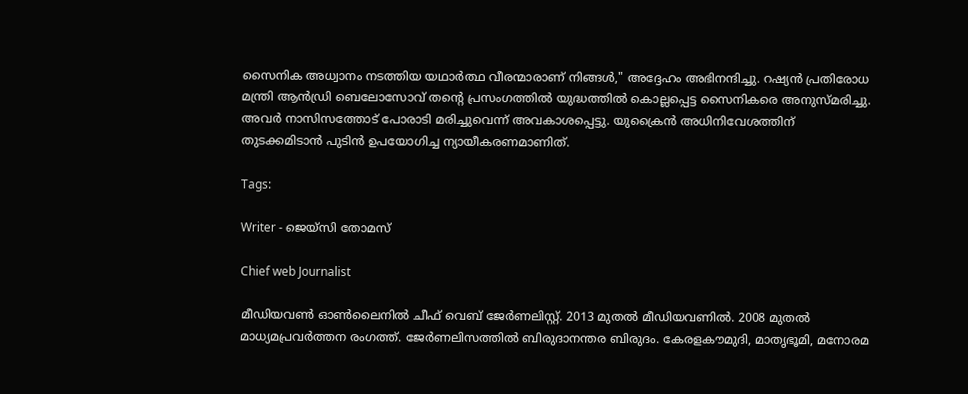സൈനിക അധ്വാനം നടത്തിയ യഥാർത്ഥ വീരന്മാരാണ് നിങ്ങൾ," അദ്ദേഹം അഭിനന്ദിച്ചു. റഷ്യൻ പ്രതിരോധ മന്ത്രി ആൻഡ്രി ബെലോസോവ് തൻ്റെ പ്രസംഗത്തിൽ യുദ്ധത്തില്‍ കൊല്ലപ്പെട്ട സൈനികരെ അനുസ്മരിച്ചു. അവര്‍ നാസിസത്തോട് പോരാടി മരിച്ചുവെന്ന് അവകാശപ്പെട്ടു. യുക്രൈന്‍ അധിനിവേശത്തിന് തുടക്കമിടാൻ പുടിൻ ഉപയോഗിച്ച ന്യായീകരണമാണിത്.

Tags:

Writer - ജെയ്സി തോമസ്

Chief web Journalist

മീഡിയവൺ ഓൺലൈനിൽ ചീഫ് വെബ് ജേർണലിസ്റ്റ്. 2013 മുതൽ മീഡിയവണിൽ. 2008 മുതൽ മാധ്യമപ്രവർത്തന രംഗത്ത്. ജേർണലിസത്തിൽ ബിരുദാനന്തര ബിരുദം. കേരളകൗമുദി, മാതൃഭൂമി, മനോരമ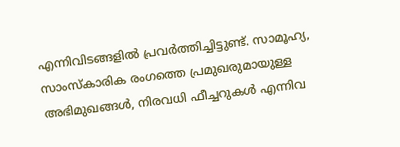എന്നിവിടങ്ങളിൽ പ്രവർത്തിച്ചിട്ടുണ്ട്. സാമൂഹ്യ, സാംസ്‌കാരിക രംഗത്തെ പ്രമുഖരുമായുള്ള അഭിമുഖങ്ങൾ, നിരവധി ഫീച്ചറുകൾ എന്നിവ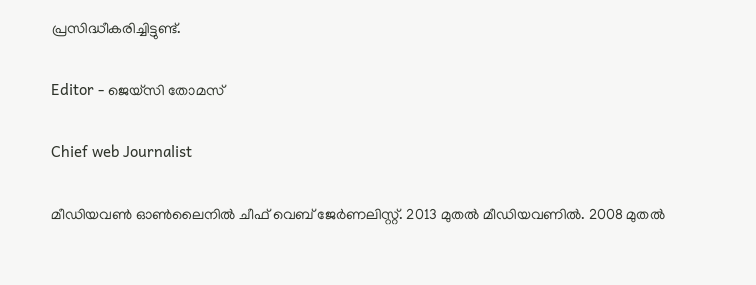പ്രസിദ്ധീകരിച്ചിട്ടുണ്ട്.

Editor - ജെയ്സി തോമസ്

Chief web Journalist

മീഡിയവൺ ഓൺലൈനിൽ ചീഫ് വെബ് ജേർണലിസ്റ്റ്. 2013 മുതൽ മീഡിയവണിൽ. 2008 മുതൽ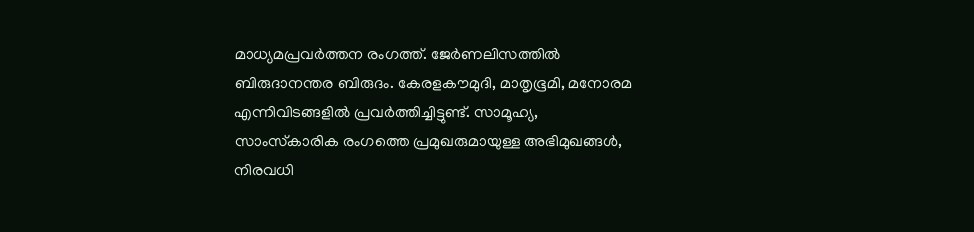മാധ്യമപ്രവർത്തന രംഗത്ത്. ജേർണലിസത്തിൽ ബിരുദാനന്തര ബിരുദം. കേരളകൗമുദി, മാതൃഭൂമി, മനോരമ എന്നിവിടങ്ങളിൽ പ്രവർത്തിച്ചിട്ടുണ്ട്. സാമൂഹ്യ, സാംസ്‌കാരിക രംഗത്തെ പ്രമുഖരുമായുള്ള അഭിമുഖങ്ങൾ, നിരവധി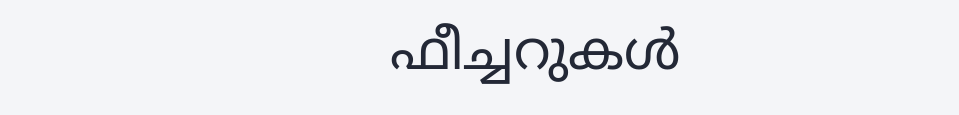ഫീച്ചറുകൾ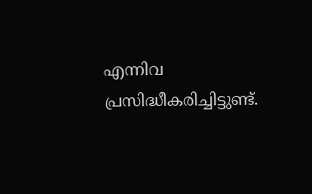എന്നിവ പ്രസിദ്ധീകരിച്ചിട്ടുണ്ട്.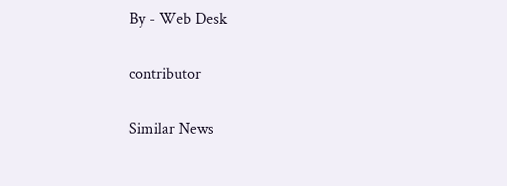By - Web Desk

contributor

Similar News